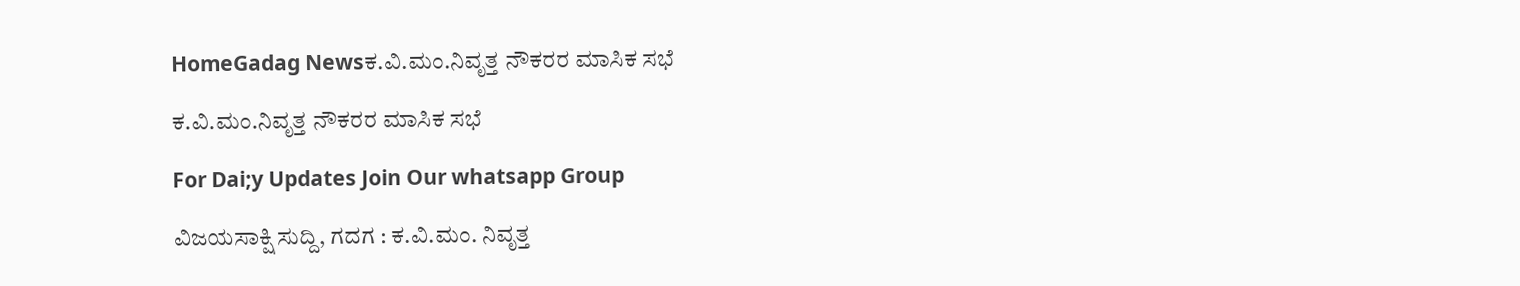HomeGadag Newsಕ.ವಿ.ಮಂ.ನಿವೃತ್ತ ನೌಕರರ ಮಾಸಿಕ ಸಭೆ

ಕ.ವಿ.ಮಂ.ನಿವೃತ್ತ ನೌಕರರ ಮಾಸಿಕ ಸಭೆ

For Dai;y Updates Join Our whatsapp Group

ವಿಜಯಸಾಕ್ಷಿ ಸುದ್ದಿ, ಗದಗ : ಕ.ವಿ.ಮಂ. ನಿವೃತ್ತ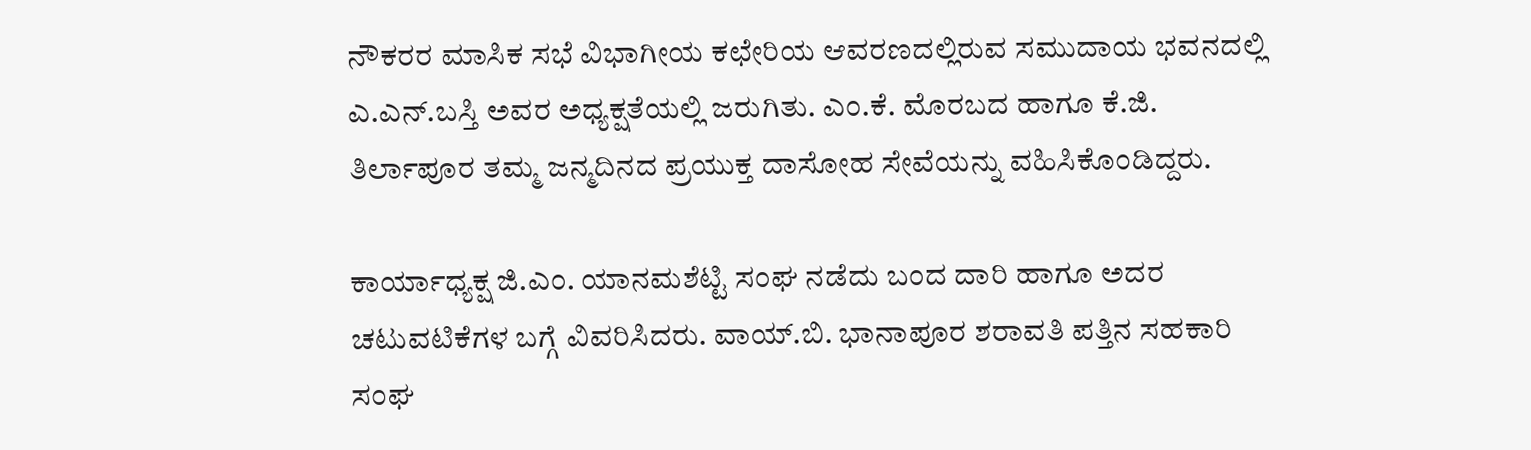ನೌಕರರ ಮಾಸಿಕ ಸಭೆ ವಿಭಾಗೀಯ ಕಛೇರಿಯ ಆವರಣದಲ್ಲಿರುವ ಸಮುದಾಯ ಭವನದಲ್ಲಿ ಎ.ಎನ್.ಬಸ್ತಿ ಅವರ ಅಧ್ಯಕ್ಷತೆಯಲ್ಲಿ ಜರುಗಿತು. ಎಂ.ಕೆ. ಮೊರಬದ ಹಾಗೂ ಕೆ.ಜಿ. ತಿರ್ಲಾಪೂರ ತಮ್ಮ ಜನ್ಮದಿನದ ಪ್ರಯುಕ್ತ ದಾಸೋಹ ಸೇವೆಯನ್ನು ವಹಿಸಿಕೊಂಡಿದ್ದರು.

ಕಾರ್ಯಾಧ್ಯಕ್ಷ ಜಿ.ಎಂ. ಯಾನಮಶೆಟ್ಟಿ ಸಂಘ ನಡೆದು ಬಂದ ದಾರಿ ಹಾಗೂ ಅದರ ಚಟುವಟಿಕೆಗಳ ಬಗ್ಗೆ ವಿವರಿಸಿದರು. ವಾಯ್.ಬಿ. ಭಾನಾಪೂರ ಶರಾವತಿ ಪತ್ತಿನ ಸಹಕಾರಿ ಸಂಘ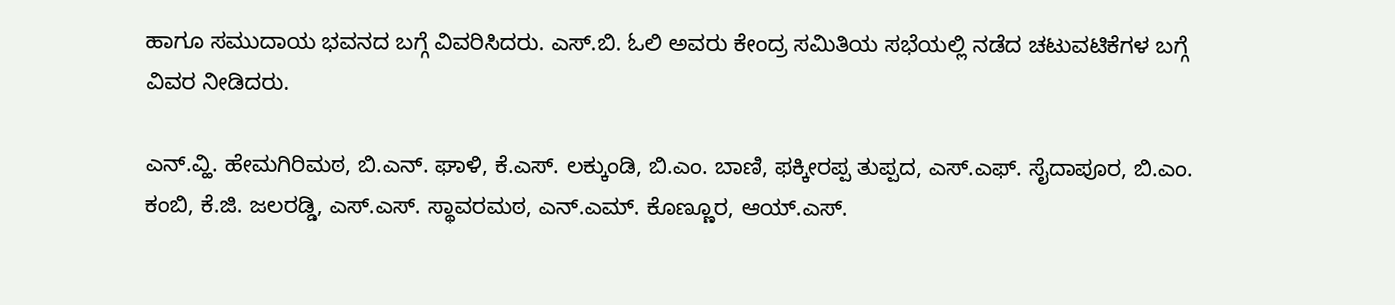ಹಾಗೂ ಸಮುದಾಯ ಭವನದ ಬಗ್ಗೆ ವಿವರಿಸಿದರು. ಎಸ್.ಬಿ. ಓಲಿ ಅವರು ಕೇಂದ್ರ ಸಮಿತಿಯ ಸಭೆಯಲ್ಲಿ ನಡೆದ ಚಟುವಟಿಕೆಗಳ ಬಗ್ಗೆ ವಿವರ ನೀಡಿದರು.

ಎನ್.ವ್ಹಿ. ಹೇಮಗಿರಿಮಠ, ಬಿ.ಎನ್. ಘಾಳಿ, ಕೆ.ಎಸ್. ಲಕ್ಕುಂಡಿ, ಬಿ.ಎಂ. ಬಾಣಿ, ಫಕ್ಕೀರಪ್ಪ ತುಪ್ಪದ, ಎಸ್.ಎಫ್. ಸೈದಾಪೂರ, ಬಿ.ಎಂ. ಕಂಬಿ, ಕೆ.ಜಿ. ಜಲರಡ್ಡಿ, ಎಸ್.ಎಸ್. ಸ್ಥಾವರಮಠ, ಎನ್.ಎಮ್. ಕೊಣ್ಣೂರ, ಆಯ್.ಎಸ್.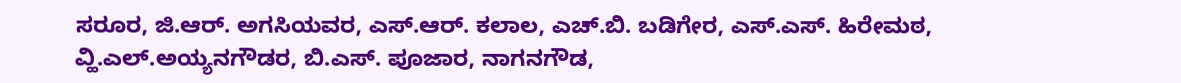ಸರೂರ, ಜಿ.ಆರ್. ಅಗಸಿಯವರ, ಎಸ್.ಆರ್. ಕಲಾಲ, ಎಚ್.ಬಿ. ಬಡಿಗೇರ, ಎಸ್.ಎಸ್. ಹಿರೇಮಠ, ವ್ಹಿ.ಎಲ್.ಅಯ್ಯನಗೌಡರ, ಬಿ.ಎಸ್. ಪೂಜಾರ, ನಾಗನಗೌಡ,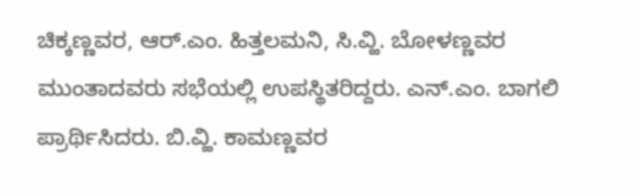ಚಿಕ್ಕಣ್ಣವರ, ಆರ್.ಎಂ. ಹಿತ್ತಲಮನಿ, ಸಿ.ವ್ಹಿ. ಬೋಳಣ್ಣವರ ಮುಂತಾದವರು ಸಭೆಯಲ್ಲಿ ಉಪಸ್ಥಿತರಿದ್ದರು. ಎನ್.ಎಂ. ಬಾಗಲಿ ಪ್ರಾರ್ಥಿಸಿದರು. ಬಿ.ವ್ಹಿ. ಕಾಮಣ್ಣವರ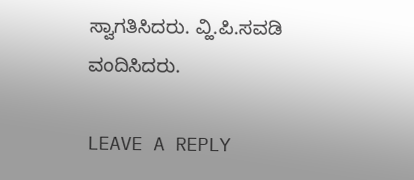ಸ್ವಾಗತಿಸಿದರು. ವ್ಹಿ.ಪಿ.ಸವಡಿ ವಂದಿಸಿದರು.

LEAVE A REPLY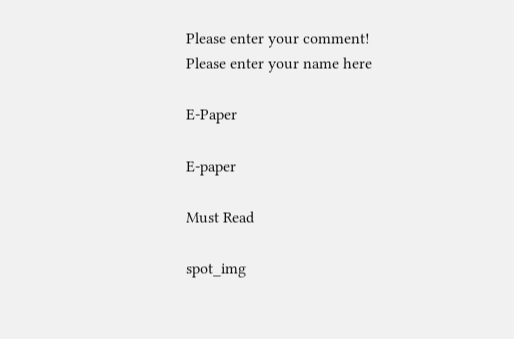Please enter your comment!
Please enter your name here

E-Paper

E-paper

Must Read

spot_img